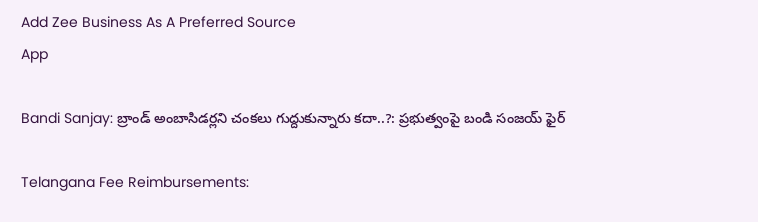Add Zee Business As A Preferred Source
App

Bandi Sanjay: బ్రాండ్ అంబాసిడర్లని చంకలు గుద్దుకున్నారు కదా..?: ప్రభుత్వంపై బండి సంజయ్ ఫైర్

Telangana Fee Reimbursements: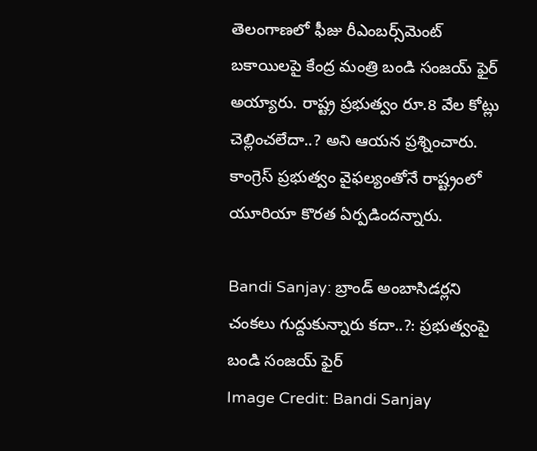తెలంగాణలో ఫీజు రీఎంబర్స్‌మెంట్ బకాయిలపై కేంద్ర మంత్రి బండి సంజయ్ ఫైర్ అయ్యారు. రాష్ట్ర ప్రభుత్వం రూ.8 వేల కోట్లు చెల్లించలేదా..? అని ఆయన ప్రశ్నించారు. కాంగ్రెస్ ప్రభుత్వం వైఫల్యంతోనే రాష్ట్రంలో యూరియా కొరత ఏర్పడిందన్నారు.

Bandi Sanjay: బ్రాండ్ అంబాసిడర్లని చంకలు గుద్దుకున్నారు కదా..?: ప్రభుత్వంపై బండి సంజయ్ ఫైర్
Image Credit: Bandi Sanjay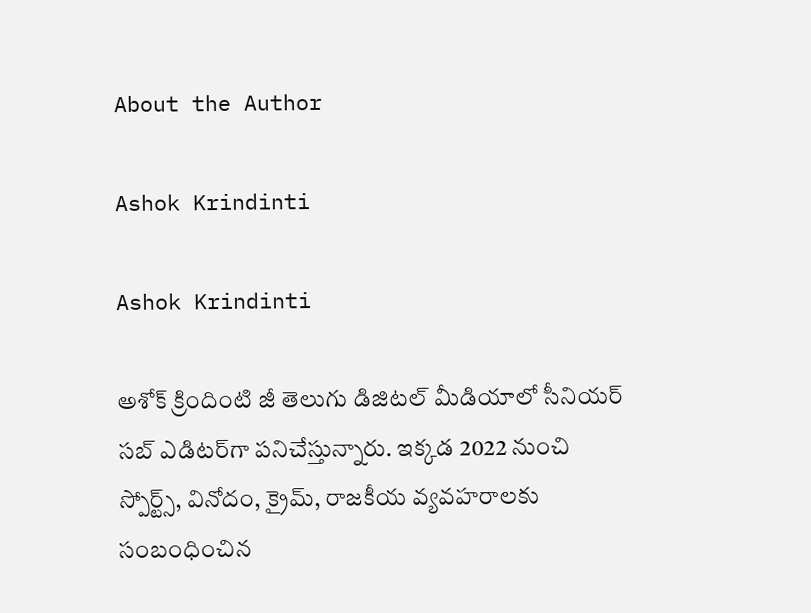About the Author

Ashok Krindinti

Ashok Krindinti

అశోక్‌ క్రిందింటి జీ తెలుగు డిజిటల్ మీడియాలో సీనియర్ సబ్ ఎడిటర్‌గా పనిచేస్తున్నారు. ఇక్కడ 2022 నుంచి స్పోర్ట్స్, వినోదం, క్రైమ్, రాజకీయ వ్యవహరాలకు సంబంధించిన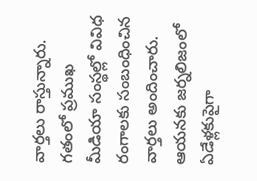వార్తలు రాస్తున్నారు. గతంలో ప్రముఖ మీడియా సంస్థల్లో వివిధ రంగాలకు సంబంధించిన వార్తలు అందించారు. ఆయనకు జర్నలిజంలో ఏడేళ్లకుపైగా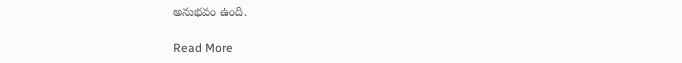అనుభవం ఉంది.

Read More